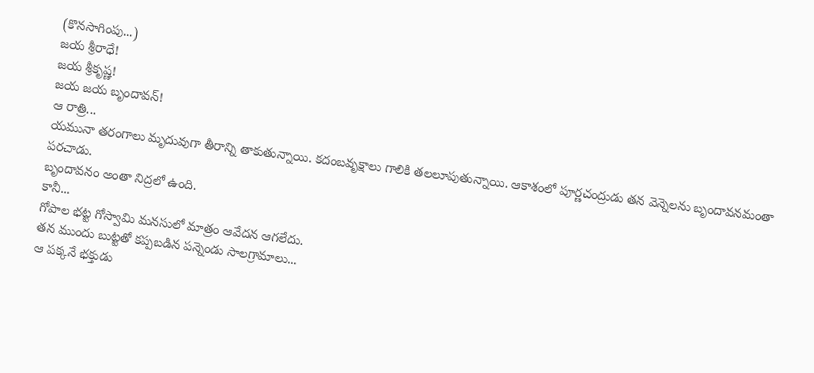(కొనసాగింపు...)
జయ శ్రీరాధే!
జయ శ్రీకృష్ణ!
జయ జయ బృందావన్!
ఆ రాత్రి...
యమునా తరంగాలు మృదువుగా తీరాన్ని తాకుతున్నాయి. కదంబవృక్షాలు గాలికి తలలూపుతున్నాయి. ఆకాశంలో పూర్ణచంద్రుడు తన వెన్నెలను బృందావనమంతా పరచాడు.
బృందావనం అంతా నిద్రలో ఉంది.
కానీ...
గోపాల భట్ట గోస్వామి మనసులో మాత్రం ఆవేదన ఆగలేదు.
తన ముందు బుట్టతో కప్పబడిన పన్నెండు సాలగ్రామాలు...
ఆ పక్కనే భక్తుడు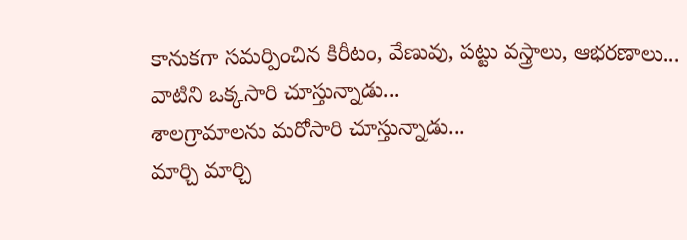కానుకగా సమర్పించిన కిరీటం, వేణువు, పట్టు వస్త్రాలు, ఆభరణాలు...
వాటిని ఒక్కసారి చూస్తున్నాడు...
శాలగ్రామాలను మరోసారి చూస్తున్నాడు...
మార్చి మార్చి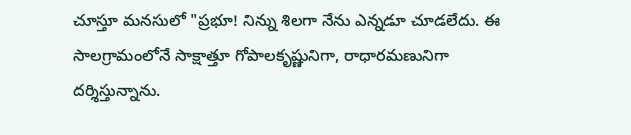చూస్తూ మనసులో "ప్రభూ! నిన్ను శిలగా నేను ఎన్నడూ చూడలేదు. ఈ సాలగ్రామంలోనే సాక్షాత్తూ గోపాలకృష్ణునిగా, రాధారమణునిగా దర్శిస్తున్నాను.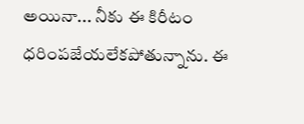అయినా... నీకు ఈ కిరీటం ధరింపజేయలేకపోతున్నాను. ఈ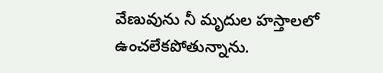వేణువును నీ మృదుల హస్తాలలో ఉంచలేకపోతున్నాను.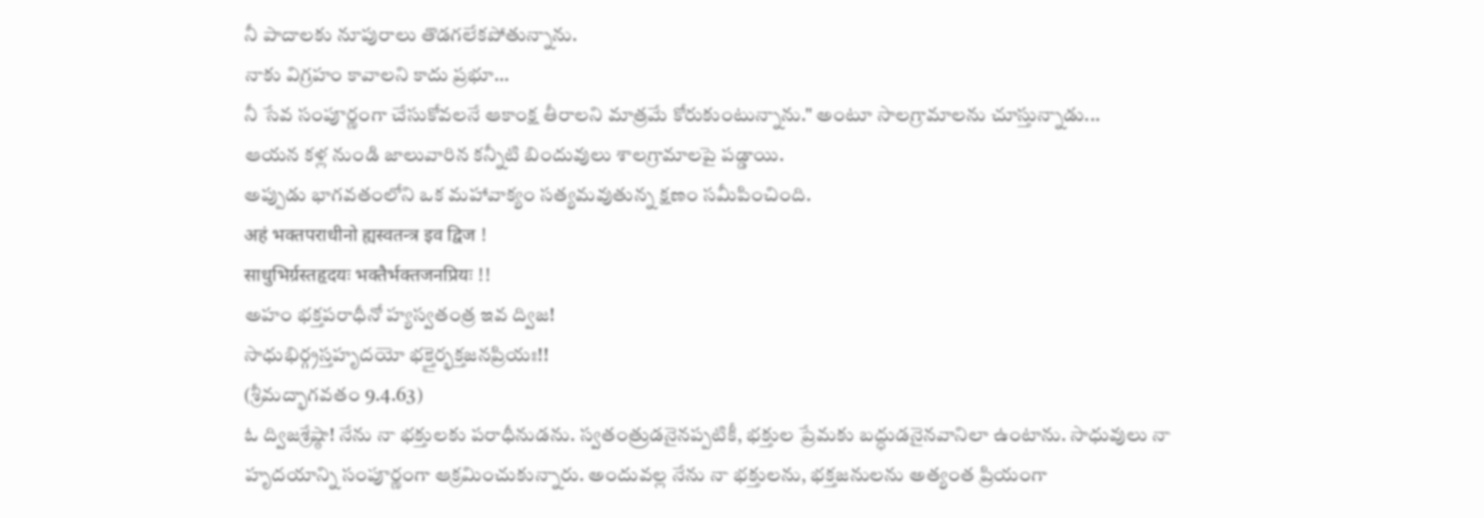నీ పాదాలకు నూపురాలు తొడగలేకపోతున్నాను.
నాకు విగ్రహం కావాలని కాదు ప్రభూ...
నీ సేవ సంపూర్ణంగా చేసుకోవలనే ఆకాంక్ష తీరాలని మాత్రమే కోరుకుంటున్నాను." అంటూ సాలగ్రామాలను చూస్తున్నాడు...
ఆయన కళ్ల నుండి జాలువారిన కన్నీటి బిందువులు శాలగ్రామాలపై పడ్డాయి.
అప్పుడు భాగవతంలోని ఒక మహావాక్యం సత్యమవుతున్న క్షణం సమీపించింది.
अहं भक्तपराधीनो ह्यस्वतन्त्र इव द्विज !
साधुभिर्ग्रस्तहृदयः भक्तैर्भक्तजनप्रियः !!
అహం భక్తపరాధీనో హ్యస్వతంత్ర ఇవ ద్విజ!
సాధుభిర్గ్రస్తహృదయో భక్తైర్భక్తజనప్రియః!!
(శ్రీమద్భాగవతం 9.4.63)
ఓ ద్విజశ్రేష్ఠా! నేను నా భక్తులకు పరాధీనుడను. స్వతంత్రుడనైనప్పటికీ, భక్తుల ప్రేమకు బద్ధుడనైనవానిలా ఉంటాను. సాధువులు నా హృదయాన్ని సంపూర్ణంగా ఆక్రమించుకున్నారు. అందువల్ల నేను నా భక్తులను, భక్తజనులను అత్యంత ప్రియంగా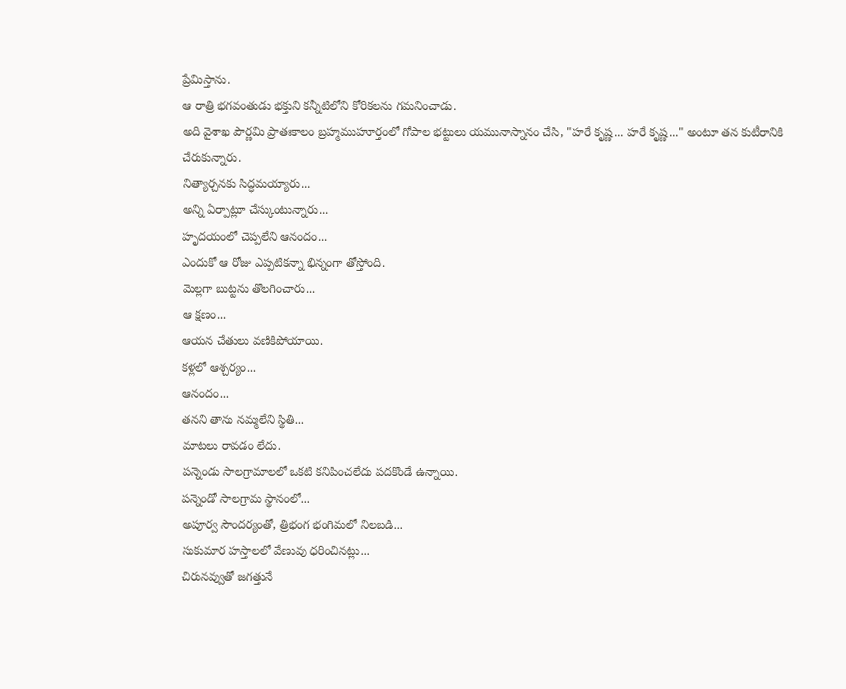ప్రేమిస్తాను.
ఆ రాత్రి భగవంతుడు భక్తుని కన్నీటిలోని కోరికలను గమనించాడు.
అది వైశాఖ పౌర్ణమి ప్రాతఃకాలం బ్రహ్మముహూర్తంలో గోపాల భట్టులు యమునాస్నానం చేసి, "హరే కృష్ణ... హరే కృష్ణ..." అంటూ తన కుటీరానికి చేరుకున్నారు.
నిత్యార్చనకు సిద్ధమయ్యారు...
అన్ని ఏర్పాట్లూ చేస్కుంటున్నారు...
హృదయంలో చెప్పలేని ఆనందం...
ఎందుకో ఆ రోజు ఎప్పటికన్నా భిన్నంగా తోస్తోంది.
మెల్లగా బుట్టను తొలగించారు...
ఆ క్షణం...
ఆయన చేతులు వణికిపోయాయి.
కళ్లలో ఆశ్చర్యం...
ఆనందం...
తనని తాను నమ్మలేని స్థితి...
మాటలు రావడం లేదు.
పన్నెండు సాలగ్రామాలలో ఒకటి కనిపించలేదు పదకొండే ఉన్నాయి.
పన్నెండో సాలగ్రామ స్థానంలో...
అపూర్వ సౌందర్యంతో, త్రిభంగ భంగిమలో నిలబడి...
సుకుమార హస్తాలలో వేణువు ధరించినట్లు...
చిరునవ్వుతో జగత్తునే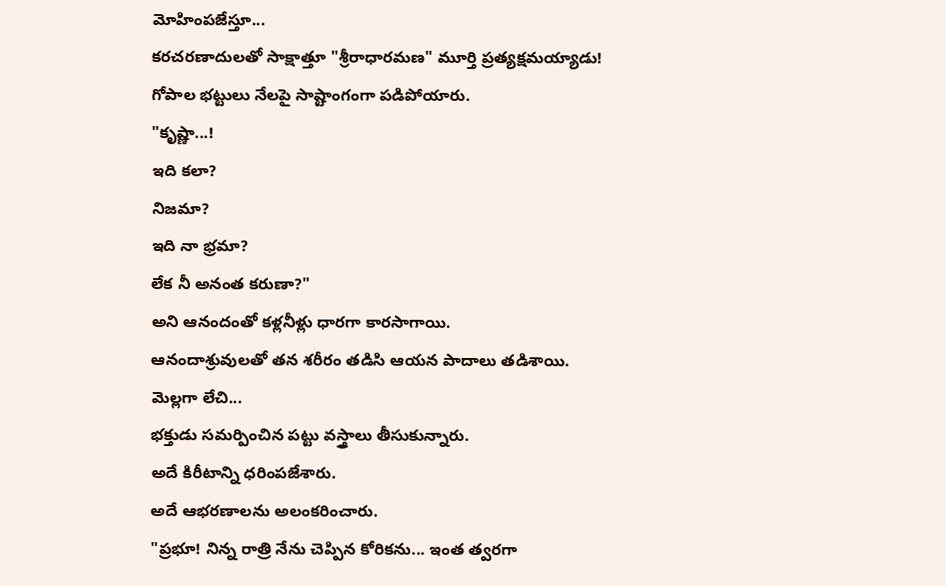మోహింపజేస్తూ...
కరచరణాదులతో సాక్షాత్తూ "శ్రీరాధారమణ" మూర్తి ప్రత్యక్షమయ్యాడు!
గోపాల భట్టులు నేలపై సాష్టాంగంగా పడిపోయారు.
"కృష్ణా...!
ఇది కలా?
నిజమా?
ఇది నా భ్రమా?
లేక నీ అనంత కరుణా?"
అని ఆనందంతో కళ్లనీళ్లు ధారగా కారసాగాయి.
ఆనందాశ్రువులతో తన శరీరం తడిసి ఆయన పాదాలు తడిశాయి.
మెల్లగా లేచి...
భక్తుడు సమర్పించిన పట్టు వస్త్రాలు తీసుకున్నారు.
అదే కిరీటాన్ని ధరింపజేశారు.
అదే ఆభరణాలను అలంకరించారు.
"ప్రభూ! నిన్న రాత్రి నేను చెప్పిన కోరికను... ఇంత త్వరగా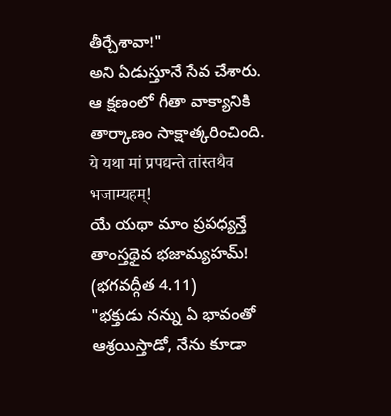తీర్చేశావా!"
అని ఏడుస్తూనే సేవ చేశారు.
ఆ క్షణంలో గీతా వాక్యానికి తార్కాణం సాక్షాత్కరించింది.
ये यथा मां प्रपद्यन्ते तांस्तथैव भजाम्यहम्!
యే యథా మాం ప్రపధ్యన్తే తాంస్తథైవ భజామ్యహమ్!
(భగవద్గీత 4.11)
"భక్తుడు నన్ను ఏ భావంతో ఆశ్రయిస్తాడో, నేను కూడా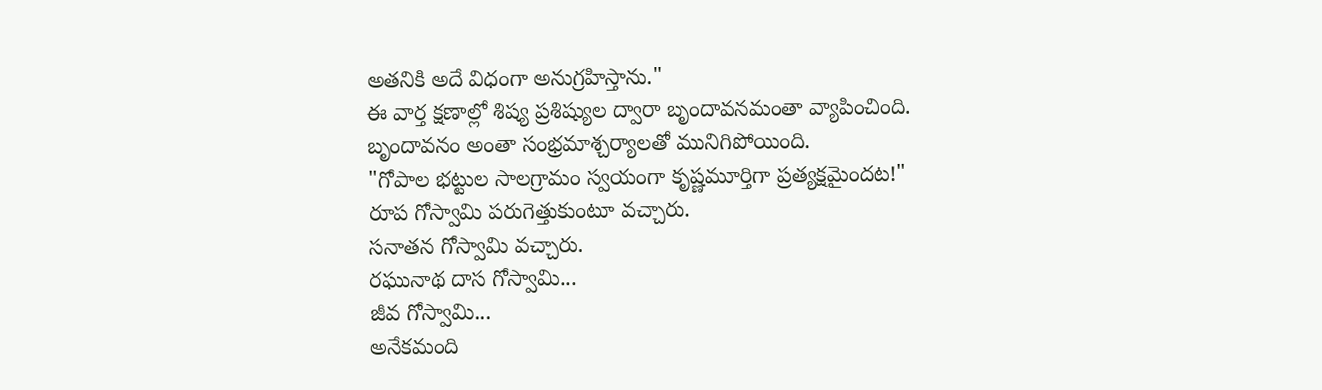అతనికి అదే విధంగా అనుగ్రహిస్తాను."
ఈ వార్త క్షణాల్లో శిష్య ప్రశిష్యుల ద్వారా బృందావనమంతా వ్యాపించింది. బృందావనం అంతా సంభ్రమాశ్చర్యాలతో మునిగిపోయింది.
"గోపాల భట్టుల సాలగ్రామం స్వయంగా కృష్ణమూర్తిగా ప్రత్యక్షమైందట!"
రూప గోస్వామి పరుగెత్తుకుంటూ వచ్చారు.
సనాతన గోస్వామి వచ్చారు.
రఘునాథ దాస గోస్వామి...
జీవ గోస్వామి...
అనేకమంది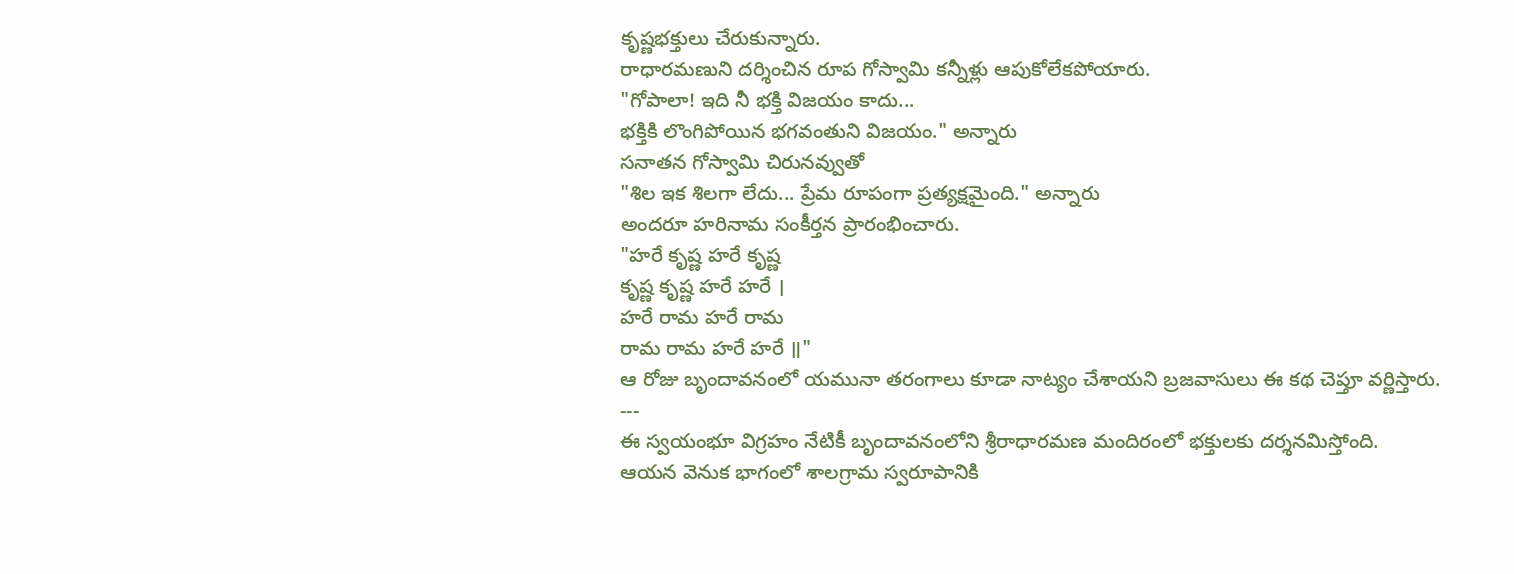కృష్ణభక్తులు చేరుకున్నారు.
రాధారమణుని దర్శించిన రూప గోస్వామి కన్నీళ్లు ఆపుకోలేకపోయారు.
"గోపాలా! ఇది నీ భక్తి విజయం కాదు...
భక్తికి లొంగిపోయిన భగవంతుని విజయం." అన్నారు
సనాతన గోస్వామి చిరునవ్వుతో
"శిల ఇక శిలగా లేదు... ప్రేమ రూపంగా ప్రత్యక్షమైంది." అన్నారు
అందరూ హరినామ సంకీర్తన ప్రారంభించారు.
"హరే కృష్ణ హరే కృష్ణ
కృష్ణ కృష్ణ హరే హరే ।
హరే రామ హరే రామ
రామ రామ హరే హరే ॥"
ఆ రోజు బృందావనంలో యమునా తరంగాలు కూడా నాట్యం చేశాయని బ్రజవాసులు ఈ కథ చెప్తూ వర్ణిస్తారు.
---
ఈ స్వయంభూ విగ్రహం నేటికీ బృందావనంలోని శ్రీరాధారమణ మందిరంలో భక్తులకు దర్శనమిస్తోంది.
ఆయన వెనుక భాగంలో శాలగ్రామ స్వరూపానికి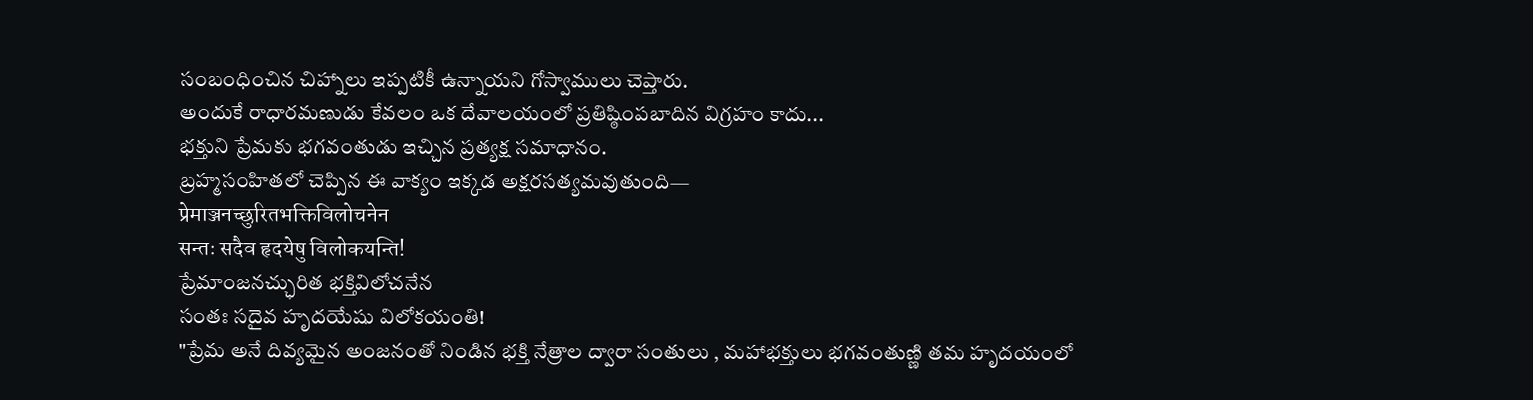సంబంధించిన చిహ్నాలు ఇప్పటికీ ఉన్నాయని గోస్వాములు చెప్తారు.
అందుకే రాధారమణుడు కేవలం ఒక దేవాలయంలో ప్రతిష్ఠింపబాదిన విగ్రహం కాదు...
భక్తుని ప్రేమకు భగవంతుడు ఇచ్చిన ప్రత్యక్ష సమాధానం.
బ్రహ్మసంహితలో చెప్పిన ఈ వాక్యం ఇక్కడ అక్షరసత్యమవుతుంది—
प्रेमाञ्जनच्छुरितभक्तिविलोचनेन
सन्तः सदैव हृदयेषु विलोकयन्ति!
ప్రేమాంజనచ్ఛురిత భక్తివిలోచనేన
సంతః సదైవ హృదయేషు విలోకయంతి!
"ప్రేమ అనే దివ్యమైన అంజనంతో నిండిన భక్తి నేత్రాల ద్వారా సంతులు , మహాభక్తులు భగవంతుణ్ణి తమ హృదయంలో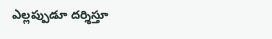ఎల్లప్పుడూ దర్శిస్తూ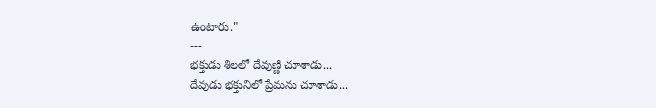ఉంటారు."
---
భక్తుడు శిలలో దేవుణ్ణి చూశాడు...
దేవుడు భక్తునిలో ప్రేమను చూశాడు...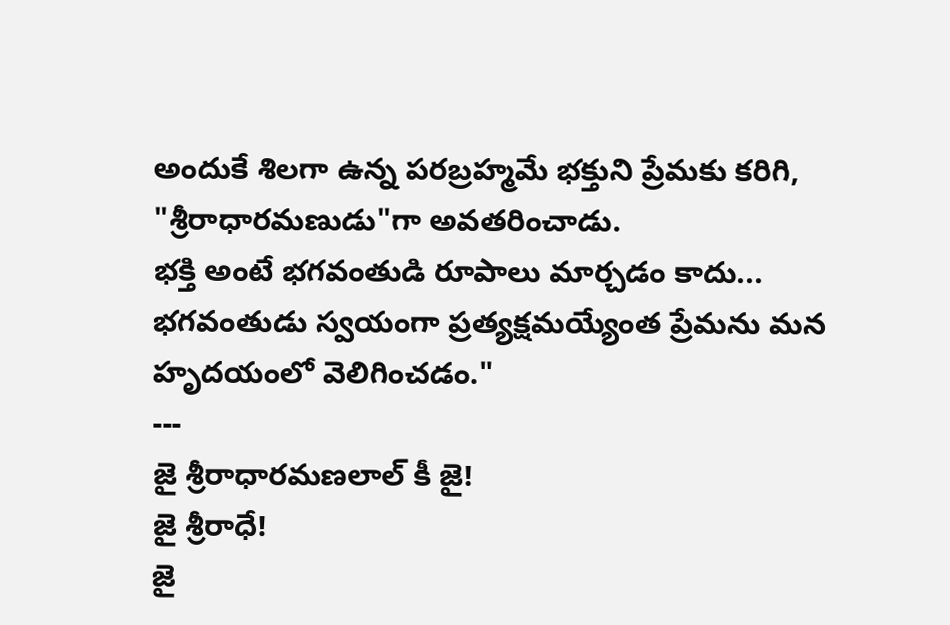అందుకే శిలగా ఉన్న పరబ్రహ్మమే భక్తుని ప్రేమకు కరిగి, "శ్రీరాధారమణుడు"గా అవతరించాడు.
భక్తి అంటే భగవంతుడి రూపాలు మార్చడం కాదు... భగవంతుడు స్వయంగా ప్రత్యక్షమయ్యేంత ప్రేమను మన హృదయంలో వెలిగించడం."
---
జై శ్రీరాధారమణలాల్ కీ జై!
జై శ్రీరాధే!
జై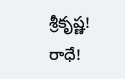శ్రీకృష్ణ!
రాధే!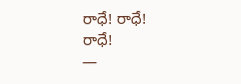రాధే! రాధే! రాధే!
—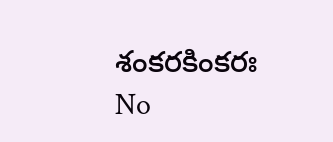శంకరకింకరః
No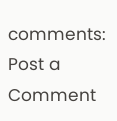comments:
Post a Comment